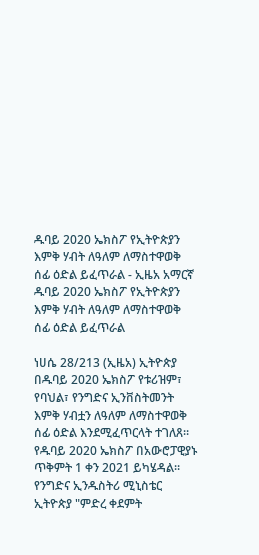ዱባይ 2020 ኤክስፖ የኢትዮጵያን እምቅ ሃብት ለዓለም ለማስተዋወቅ ሰፊ ዕድል ይፈጥራል - ኢዜአ አማርኛ
ዱባይ 2020 ኤክስፖ የኢትዮጵያን እምቅ ሃብት ለዓለም ለማስተዋወቅ ሰፊ ዕድል ይፈጥራል

ነሀሴ 28/213 (ኢዜአ) ኢትዮጵያ በዱባይ 2020 ኤክስፖ የቱሪዝም፣ የባህል፣ የንግድና ኢንቨስትመንት እምቅ ሃብቷን ለዓለም ለማስተዋወቅ ሰፊ ዕድል እንደሚፈጥርላት ተገለጸ።
የዱባይ 2020 ኤክስፖ በአውሮፓዊያኑ ጥቅምት 1 ቀን 2021 ይካሄዳል።
የንግድና ኢንዱስትሪ ሚኒስቴር ኢትዮጵያ "ምድረ ቀደምት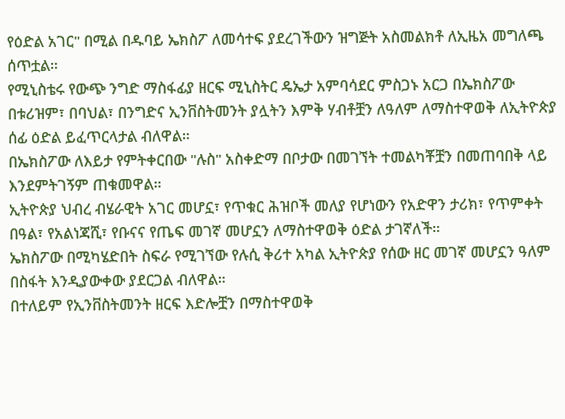የዕድል አገር" በሚል በዱባይ ኤክስፖ ለመሳተፍ ያደረገችውን ዝግጅት አስመልክቶ ለኢዜአ መግለጫ ሰጥቷል።
የሚኒስቴሩ የውጭ ንግድ ማስፋፊያ ዘርፍ ሚኒስትር ዴኤታ አምባሳደር ምስጋኑ አርጋ በኤክስፖው በቱሪዝም፣ በባህል፣ በንግድና ኢንቨስትመንት ያሏትን እምቅ ሃብቶቿን ለዓለም ለማስተዋወቅ ለኢትዮጵያ ሰፊ ዕድል ይፈጥርላታል ብለዋል።
በኤክስፖው ለእይታ የምትቀርበው "ሉስ" አስቀድማ በቦታው በመገኘት ተመልካቾቿን በመጠባበቅ ላይ እንደምትገኝም ጠቁመዋል።
ኢትዮጵያ ህብረ ብሄራዊት አገር መሆኗ፣ የጥቁር ሕዝቦች መለያ የሆነውን የአድዋን ታሪክ፣ የጥምቀት በዓል፣ የአልነጃሺ፣ የቡናና የጤፍ መገኛ መሆኗን ለማስተዋወቅ ዕድል ታገኛለች።
ኤክስፖው በሚካሄድበት ስፍራ የሚገኘው የሉሲ ቅሪተ አካል ኢትዮጵያ የሰው ዘር መገኛ መሆኗን ዓለም በስፋት እንዲያውቀው ያደርጋል ብለዋል።
በተለይም የኢንቨስትመንት ዘርፍ እድሎቿን በማስተዋወቅ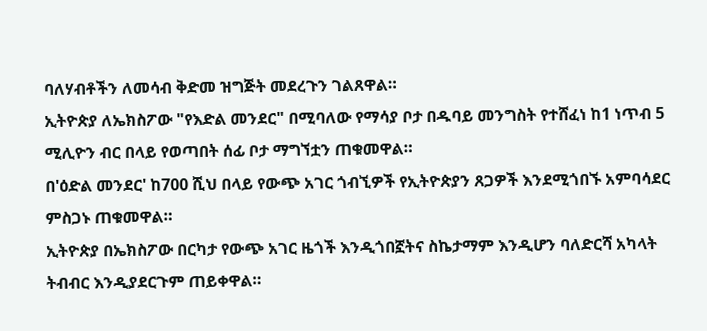ባለሃብቶችን ለመሳብ ቅድመ ዝግጅት መደረጉን ገልጸዋል።
ኢትዮጵያ ለኤክስፖው "የእድል መንደር" በሚባለው የማሳያ ቦታ በዱባይ መንግስት የተሸፈነ ከ1 ነጥብ 5 ሚሊዮን ብር በላይ የወጣበት ሰፊ ቦታ ማግኘቷን ጠቁመዋል።
በ'ዕድል መንደር' ከ700 ሺህ በላይ የውጭ አገር ጎብኚዎች የኢትዮጵያን ጸጋዎች እንደሚጎበኙ አምባሳደር ምስጋኑ ጠቁመዋል።
ኢትዮጵያ በኤክስፖው በርካታ የውጭ አገር ዜጎች እንዲጎበኟትና ስኬታማም እንዲሆን ባለድርሻ አካላት ትብብር እንዲያደርጉም ጠይቀዋል።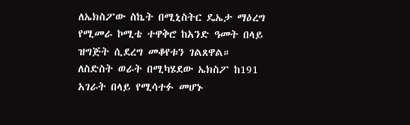ለኤክስፖው ስኬት በሚኒስትር ዴኤታ ማዕረግ የሚመራ ኮሚቴ ተዋቅሮ ከአንድ ዓመት በላይ ዝግጅት ሲደረግ መቆየቱን ገልጸዋል።
ለስድስት ወራት በሚካሄደው ኤክስፖ ከ191 አገራት በላይ የሚሳተፉ መሆኑ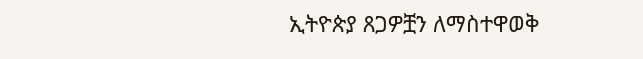ኢትዮጵያ ጸጋዎቿን ለማስተዋወቅ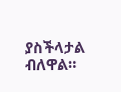ያስችላታል ብለዋል።